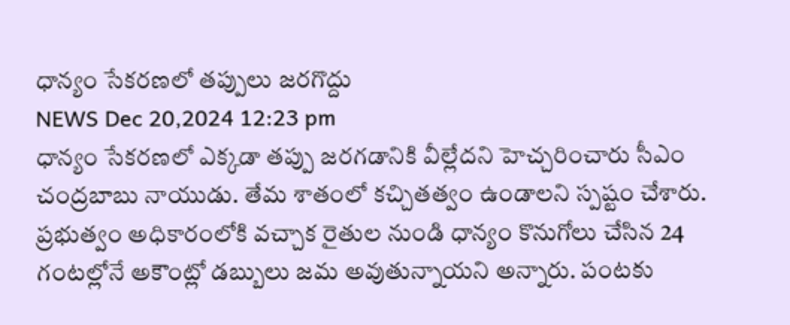ధాన్యం సేకరణలో తప్పులు జరగొద్దు
NEWS Dec 20,2024 12:23 pm
ధాన్యం సేకరణలో ఎక్కడా తప్పు జరగడానికి వీల్లేదని హెచ్చరించారు సీఎం చంద్రబాబు నాయుడు. తేమ శాతంలో కచ్చితత్వం ఉండాలని స్పష్టం చేశారు. ప్రభుత్వం అధికారంలోకి వచ్చాక రైతుల నుండి ధాన్యం కొనుగోలు చేసిన 24 గంటల్లోనే అకౌంట్లో డబ్బులు జమ అవుతున్నాయని అన్నారు. పంటకు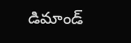డిమాండ్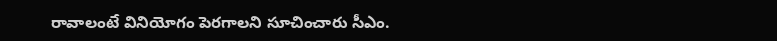రావాలంటే వినియోగం పెరగాలని సూచించారు సీఎం.